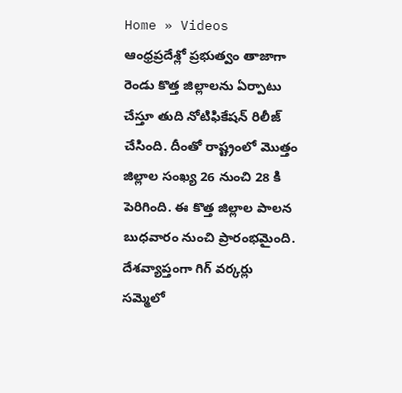Home » Videos
ఆంధ్రప్రదేశ్లో ప్రభుత్వం తాజాగా రెండు కొత్త జిల్లాలను ఏర్పాటు చేస్తూ తుది నోటిఫికేషన్ రిలీజ్ చేసింది. దీంతో రాష్ట్రంలో మొత్తం జిల్లాల సంఖ్య 26 నుంచి 28 కి పెరిగింది. ఈ కొత్త జిల్లాల పాలన బుధవారం నుంచి ప్రారంభమైంది.
దేశవ్యాప్తంగా గిగ్ వర్కర్లు సమ్మెలో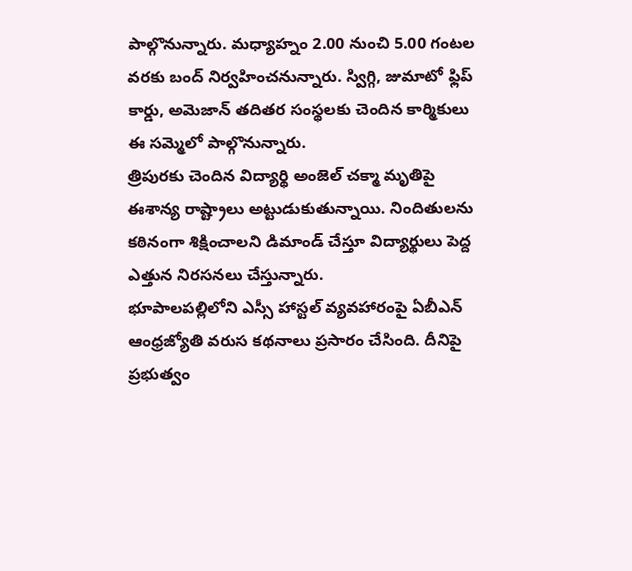పాల్గొనున్నారు. మధ్యాహ్నం 2.00 నుంచి 5.00 గంటల వరకు బంద్ నిర్వహించనున్నారు. స్విగ్గి, జుమాటో ఫ్లిప్ కార్డు, అమెజాన్ తదితర సంస్థలకు చెందిన కార్మికులు ఈ సమ్మెలో పాల్గొనున్నారు.
త్రిపురకు చెందిన విద్యార్థి అంజెల్ చక్మా మృతిపై ఈశాన్య రాష్ట్రాలు అట్టుడుకుతున్నాయి. నిందితులను కఠినంగా శిక్షించాలని డిమాండ్ చేస్తూ విద్యార్థులు పెద్ద ఎత్తున నిరసనలు చేస్తున్నారు.
భూపాలపల్లిలోని ఎస్సీ హాస్టల్ వ్యవహారంపై ఏబీఎన్ ఆంధ్రజ్యోతి వరుస కథనాలు ప్రసారం చేసింది. దీనిపై ప్రభుత్వం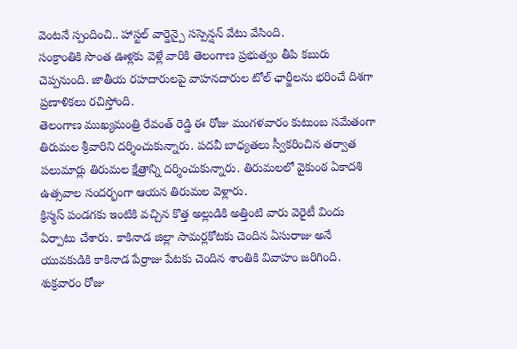వెంటనే స్పందించి.. హాస్టల్ వార్డెన్పై సస్పెన్షన్ వేటు వేసింది.
సంక్రాంతికి సొంత ఊళ్లకు వెళ్లే వారికి తెలంగాణ ప్రభుత్వం తీపి కబురు చెప్పనుంది. జాతీయ రహదారులపై వాహనదారుల టోల్ ఛార్జీలను భరించే దిశగా ప్రణాళికలు రచిస్తోంది.
తెలంగాణ ముఖ్యమంత్రి రేవంత్ రెడ్డి ఈ రోజు మంగళవారం కుటుంబ సమేతంగా తిరుమల శ్రీవారిని దర్శించుకున్నారు. పదవీ బాధ్యతలు స్వీకరించిన తర్వాత పలుమార్లు తిరుమల క్షేత్రాన్ని దర్శించుకున్నారు. తిరుమలలో వైకుంఠ ఏకాదశి ఉత్సవాల సందర్భంగా ఆయన తిరుమల వెళ్లారు.
క్రిస్మస్ పండగకు ఇంటికి వచ్చిన కొత్త అల్లుడికి అత్తింటి వారు వెరైటీ విందు ఏర్పాటు చేశారు. కాకినాడ జిల్లా సామర్లకోటకు చెందిన ఏసురాజు అనే యువకుడికి కాకినాడ పేర్రాజు పేటకు చెందిన శాంతికి వివాహం జరిగింది.
శుక్రవారం రోజు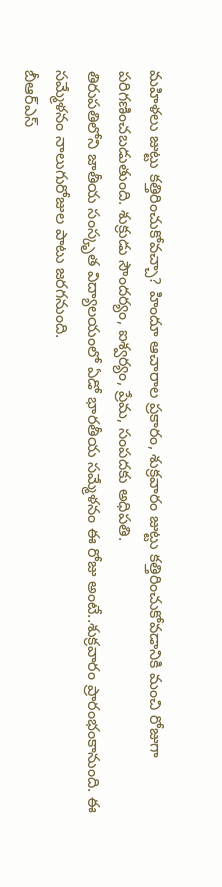మహిళలు జుట్టు కత్తిరించుకోవచ్చా? హిందూ ఆచారాల ప్రకారం, శుక్రవారం జుట్టు కత్తిరించుకోవడానికి మంచి రోజుగా పరిగణించబడుతుంది. శుక్రుడు సౌందర్యం, ఐశ్వర్యం, ప్రేమ, సంపదకు అధిపతి.
తిరుపతిలోని జాతీయ సంస్కృత విద్యాలయంలో ఏడో భారతీయ సమ్మేళనం ఈ రోజు అంటే..శుక్రవారం ప్రారంభంకానుంది. ఈ సమ్మేళనం నాలుగురోజుల పాటు జరగనుంది.
బీఆర్ఎస్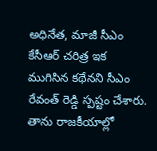అధినేత, మాజీ సీఎం కేసీఆర్ చరిత్ర ఇక ముగిసిన కథేనని సీఎం రేవంత్ రెడ్డి స్పష్టం చేశారు. తాను రాజకీయాల్లో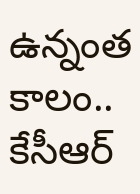ఉన్నంత కాలం.. కేసీఆర్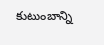కుటుంబాన్ని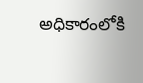అధికారంలోకి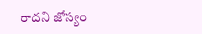రాదని జోస్యం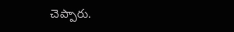చెప్పారు.